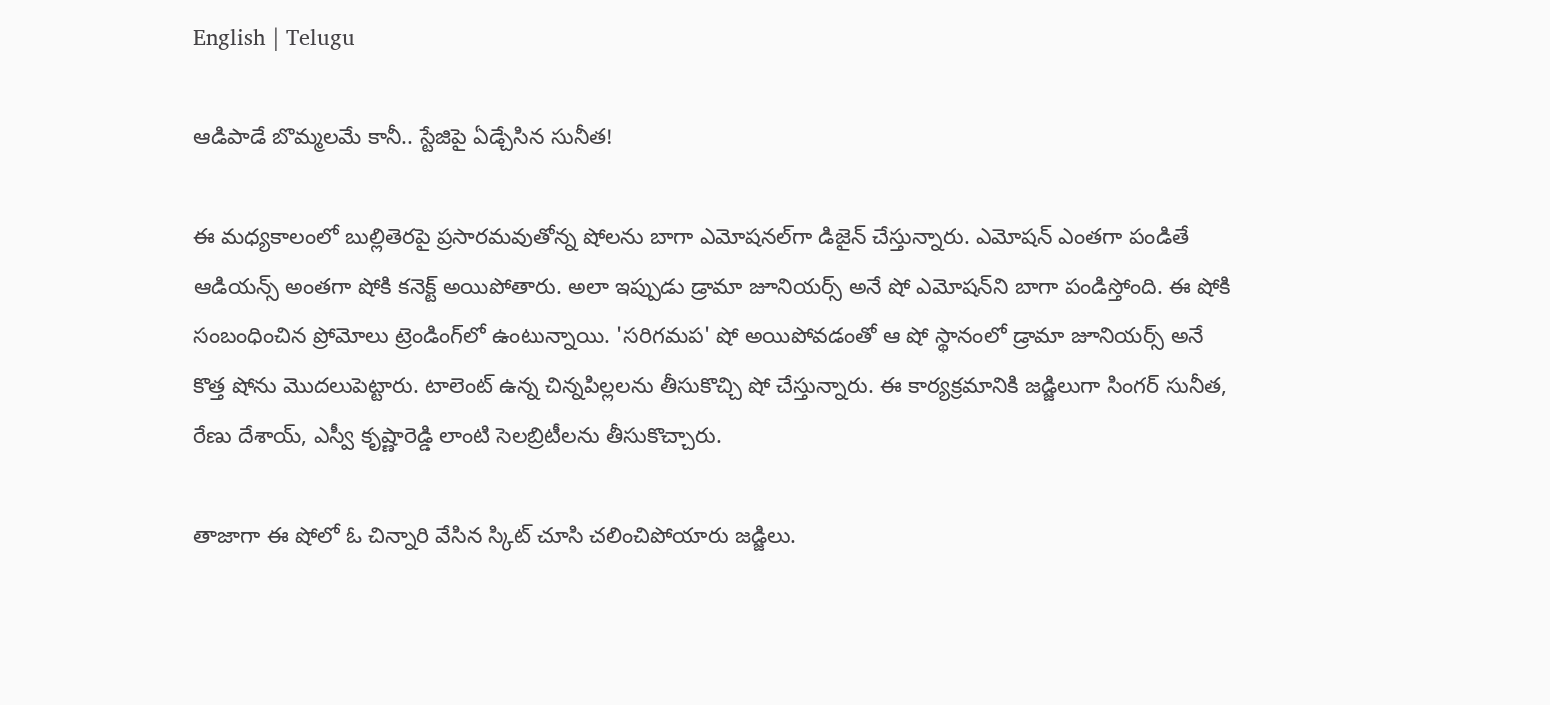English | Telugu

ఆడిపాడే బొమ్మలమే కానీ.. స్టేజిపై ఏడ్చేసిన సునీత!

ఈ మధ్యకాలంలో బుల్లితెరపై ప్రసారమవుతోన్న షోలను బాగా ఎమోషనల్‌గా డిజైన్ చేస్తున్నారు. ఎమోషన్ ఎంతగా పండితే ఆడియన్స్ అంతగా షోకి కనెక్ట్ అయిపోతారు. అలా ఇప్పుడు డ్రామా జూనియర్స్ అనే షో ఎమోషన్‌ని బాగా పండిస్తోంది. ఈ షోకి సంబంధించిన ప్రోమోలు ట్రెండింగ్‌లో ఉంటున్నాయి. 'సరిగమప' షో అయిపోవడంతో ఆ షో స్థానంలో డ్రామా జూనియర్స్ అనే కొత్త షోను మొదలుపెట్టారు. టాలెంట్ ఉన్న చిన్నపిల్లలను తీసుకొచ్చి షో చేస్తున్నారు. ఈ కార్యక్రమానికి జడ్జిలుగా సింగర్ సునీత, రేణు దేశాయ్, ఎస్వీ కృష్ణారెడ్డి లాంటి సెల‌బ్రిటీల‌ను తీసుకొచ్చారు.

తాజాగా ఈ షోలో ఓ చిన్నారి వేసిన స్కిట్ చూసి చలించిపోయారు జడ్జిలు.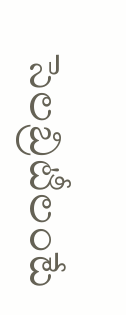సెలబ్రిటీలంటే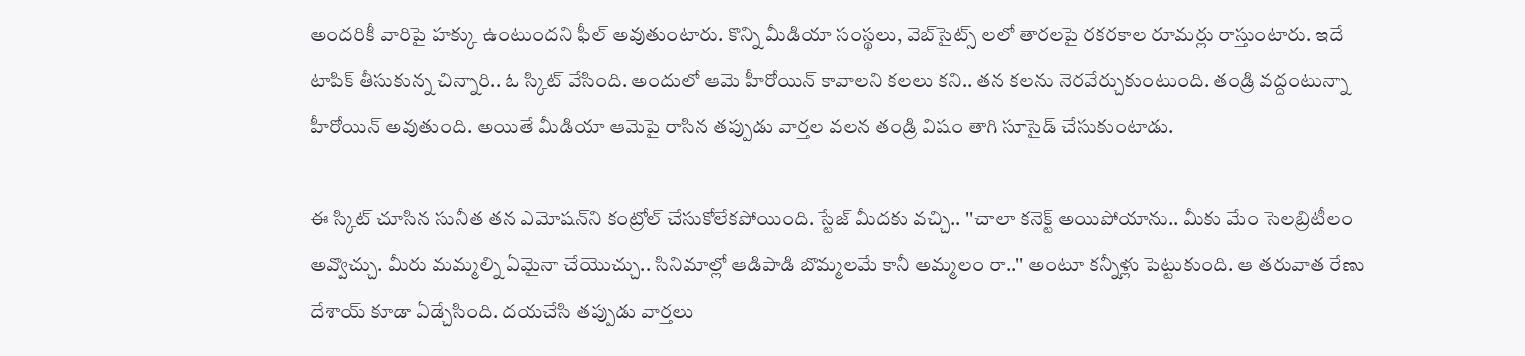అందరికీ వారిపై హక్కు ఉంటుందని ఫీల్ అవుతుంటారు. కొన్ని మీడియా సంస్థలు, వెబ్‌సైట్స్ లలో తారలపై రకరకాల రూమర్లు రాస్తుంటారు. ఇదే టాపిక్ తీసుకున్న చిన్నారి.. ఓ స్కిట్ వేసింది. అందులో ఆమె హీరోయిన్ కావాలని కలలు కని.. తన కలను నెరవేర్చుకుంటుంది. తండ్రి వద్దంటున్నా హీరోయిన్ అవుతుంది. అయితే మీడియా ఆమెపై రాసిన తప్పుడు వార్తల వలన తండ్రి విషం తాగి సూసైడ్ చేసుకుంటాడు.

ఈ స్కిట్ చూసిన సునీత తన ఎమోషన్‌ని కంట్రోల్ చేసుకోలేకపోయింది. స్టేజ్ మీదకు వచ్చి.. ''చాలా కనెక్ట్ అయిపోయాను.. మీకు మేం సెలబ్రిటీలం అవ్వొచ్చు. మీరు మమ్మల్ని ఏమైనా చేయొచ్చు.. సినిమాల్లో ఆడిపాడి బొమ్మలమే కానీ అమ్మలం రా..'' అంటూ కన్నీళ్లు పెట్టుకుంది. ఆ తరువాత రేణు దేశాయ్ కూడా ఏడ్చేసింది. దయచేసి తప్పుడు వార్తలు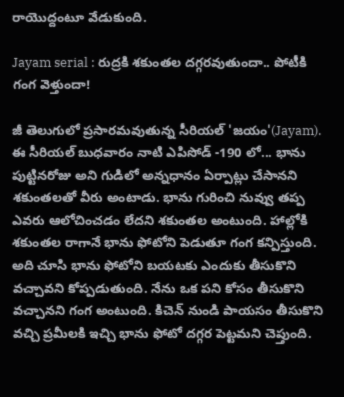రాయొద్దంటూ వేడుకుంది.

Jayam serial : రుద్రకి శకుంతల దగ్గరవుతుందా.. పోటీకి గంగ వెళ్తుందా!

జీ తెలుగులో ప్రసారమవుతున్న సీరియల్ 'జయం'(Jayam). ఈ సీరియల్ బుధవారం నాటి ఎపిసోడ్ -190 లో... భాను పుట్టినరోజు అని గుడిలో అన్నధానం ఏర్పాట్లు చేసానని శకుంతలతో వీరు అంటాడు. భాను గురించి నువ్వు తప్ప ఎవరు ఆలోచించడం లేదని శకుంతల అంటుంది. హాల్లోకి శకుంతల రాగానే భాను ఫోటోని పెడుతూ గంగ కన్పిస్తుంది. అది చూసి భాను ఫోటోని బయటకు ఎందుకు తీసుకొని వచ్చావని కోప్పడుతుంది. నేను ఒక పని కోసం తీసుకొని వచ్చానని గంగ అంటుంది. కిచెన్ నుండి పాయసం తీసుకొని వచ్చి ప్రమీలకి ఇచ్చి భాను ఫోటో దగ్గర పెట్టమని చెప్తుంది.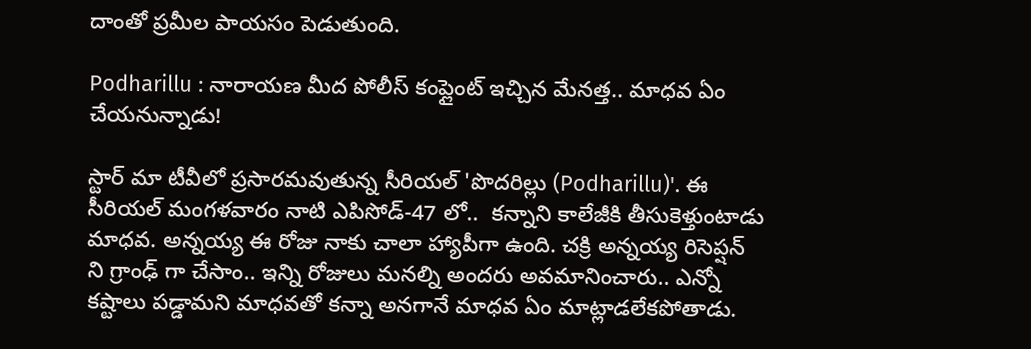దాంతో ప్రమీల పాయసం పెడుతుంది.

Podharillu : నారాయణ మీద పోలీస్ కంప్లైంట్ ఇచ్చిన మేనత్త.. మాధవ ఏం చేయనున్నాడు!

స్టార్ మా టీవీలో ప్రసారమవుతున్న సీరియల్ 'పొదరిల్లు (Podharillu)'. ఈ సీరియల్ మంగళవారం నాటి ఎపిసోడ్-47 లో..  కన్నాని కాలేజీకి తీసుకెళ్తుంటాడు మాధవ. అన్నయ్య ఈ రోజు నాకు చాలా హ్యాపీగా ఉంది. చక్రి అన్నయ్య రిసెప్షన్ ని గ్రాంఢ్ గా చేసాం.. ఇన్ని రోజులు మనల్ని అందరు అవమానించారు.. ఎన్నో కష్టాలు పడ్డామని మాధవతో కన్నా అనగానే మాధవ ఏం మాట్లాడలేకపోతాడు.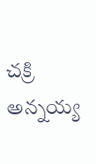చక్రి అన్నయ్య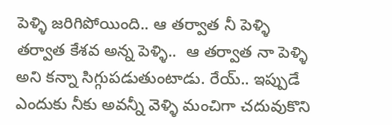పెళ్ళి జరిగిపోయింది.. ఆ తర్వాత నీ పెళ్ళి తర్వాత కేశవ అన్న పెళ్ళి..  ఆ తర్వాత నా పెళ్ళి అని కన్నా సిగ్గుపడుతుంటాడు. రేయ్.. ఇప్పుడే ఎందుకు నీకు అవన్నీ వెళ్ళి మంచిగా చదువుకొని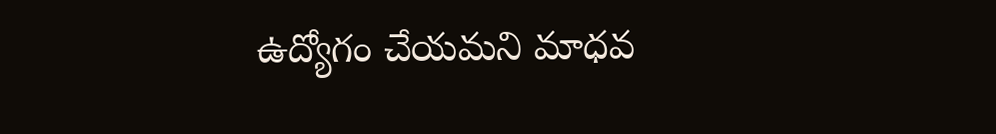ఉద్యోగం చేయమని మాధవ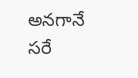అనగానే సరే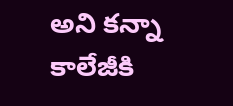అని కన్నా కాలేజీకి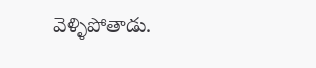వెళ్ళిపోతాడు.